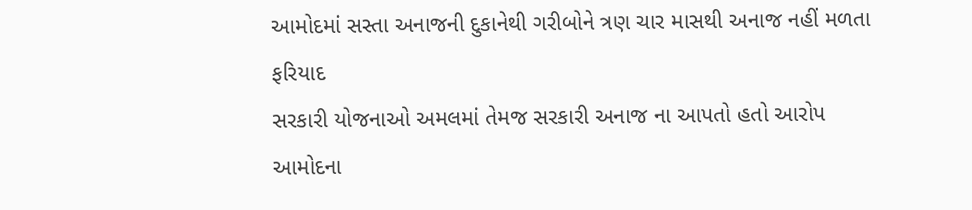આમોદમાં સસ્તા અનાજની દુકાનેથી ગરીબોને ત્રણ ચાર માસથી અનાજ નહીં મળતા ફરિયાદ
સરકારી યોજનાઓ અમલમાં તેમજ સરકારી અનાજ ના આપતો હતો આરોપ
આમોદના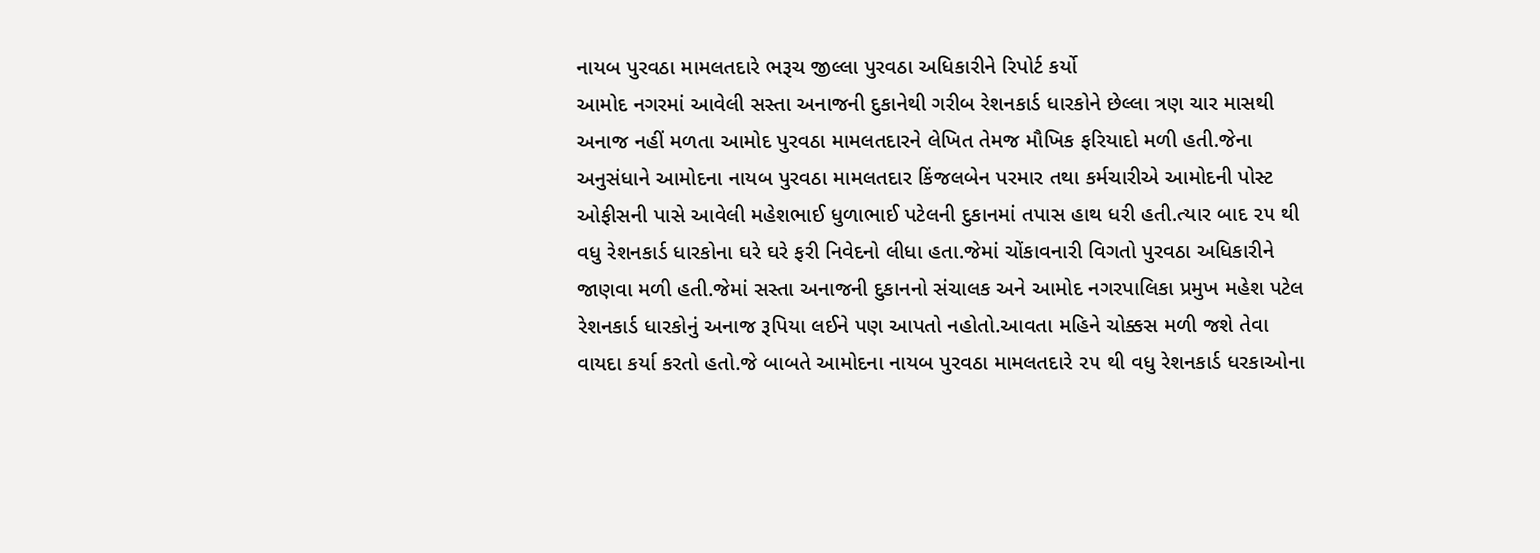નાયબ પુરવઠા મામલતદારે ભરૂચ જીલ્લા પુરવઠા અધિકારીને રિપોર્ટ કર્યો
આમોદ નગરમાં આવેલી સસ્તા અનાજની દુકાનેથી ગરીબ રેશનકાર્ડ ધારકોને છેલ્લા ત્રણ ચાર માસથી અનાજ નહીં મળતા આમોદ પુરવઠા મામલતદારને લેખિત તેમજ મૌખિક ફરિયાદો મળી હતી.જેના અનુસંધાને આમોદના નાયબ પુરવઠા મામલતદાર કિંજલબેન પરમાર તથા કર્મચારીએ આમોદની પોસ્ટ ઓફીસની પાસે આવેલી મહેશભાઈ ધુળાભાઈ પટેલની દુકાનમાં તપાસ હાથ ધરી હતી.ત્યાર બાદ ૨૫ થી વધુ રેશનકાર્ડ ધારકોના ઘરે ઘરે ફરી નિવેદનો લીધા હતા.જેમાં ચોંકાવનારી વિગતો પુરવઠા અધિકારીને જાણવા મળી હતી.જેમાં સસ્તા અનાજની દુકાનનો સંચાલક અને આમોદ નગરપાલિકા પ્રમુખ મહેશ પટેલ રેશનકાર્ડ ધારકોનું અનાજ રૂપિયા લઈને પણ આપતો નહોતો.આવતા મહિને ચોક્કસ મળી જશે તેવા વાયદા કર્યા કરતો હતો.જે બાબતે આમોદના નાયબ પુરવઠા મામલતદારે ૨૫ થી વધુ રેશનકાર્ડ ધરકાઓના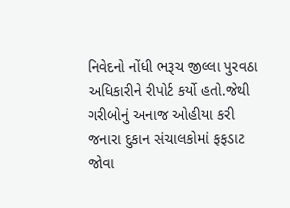નિવેદનો નોંધી ભરૂચ જીલ્લા પુરવઠા અધિકારીને રીપોર્ટ કર્યો હતો.જેથી ગરીબોનું અનાજ ઓહીયા કરી જનારા દુકાન સંચાલકોમાં ફફડાટ જોવા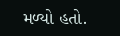મળ્યો હતો.